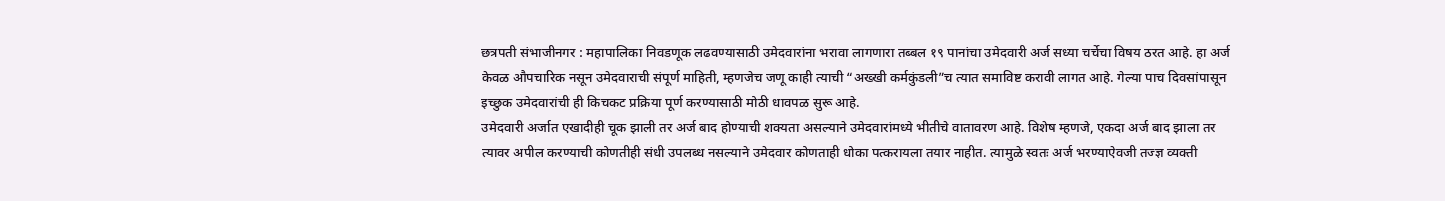छत्रपती संभाजीनगर : महापालिका निवडणूक लढवण्यासाठी उमेदवारांना भरावा लागणारा तब्बल १९ पानांचा उमेदवारी अर्ज सध्या चर्चेचा विषय ठरत आहे. हा अर्ज केवळ औपचारिक नसून उमेदवाराची संपूर्ण माहिती, म्हणजेच जणू काही त्याची “अख्खी कर्मकुंडली”च त्यात समाविष्ट करावी लागत आहे. गेल्या पाच दिवसांपासून इच्छुक उमेदवारांची ही किचकट प्रक्रिया पूर्ण करण्यासाठी मोठी धावपळ सुरू आहे.
उमेदवारी अर्जात एखादीही चूक झाली तर अर्ज बाद होण्याची शक्यता असल्याने उमेदवारांमध्ये भीतीचे वातावरण आहे. विशेष म्हणजे, एकदा अर्ज बाद झाला तर त्यावर अपील करण्याची कोणतीही संधी उपलब्ध नसल्याने उमेदवार कोणताही धोका पत्करायला तयार नाहीत. त्यामुळे स्वतः अर्ज भरण्याऐवजी तज्ज्ञ व्यक्ती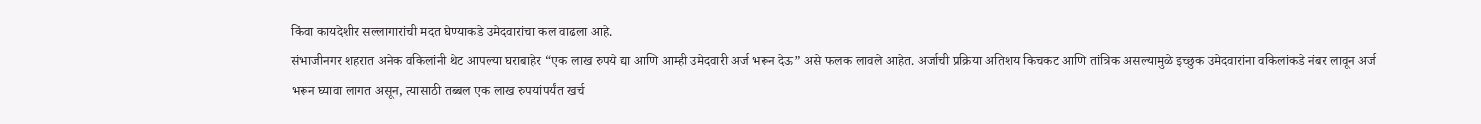किंवा कायदेशीर सल्लागारांची मदत घेण्याकडे उमेदवारांचा कल वाढला आहे.
संभाजीनगर शहरात अनेक वकिलांनी थेट आपल्या घराबाहेर “एक लाख रुपये द्या आणि आम्ही उमेदवारी अर्ज भरून देऊ” असे फलक लावले आहेत. अर्जाची प्रक्रिया अतिशय किचकट आणि तांत्रिक असल्यामुळे इच्छुक उमेदवारांना वकिलांकडे नंबर लावून अर्ज भरून घ्यावा लागत असून, त्यासाठी तब्बल एक लाख रुपयांपर्यंत खर्च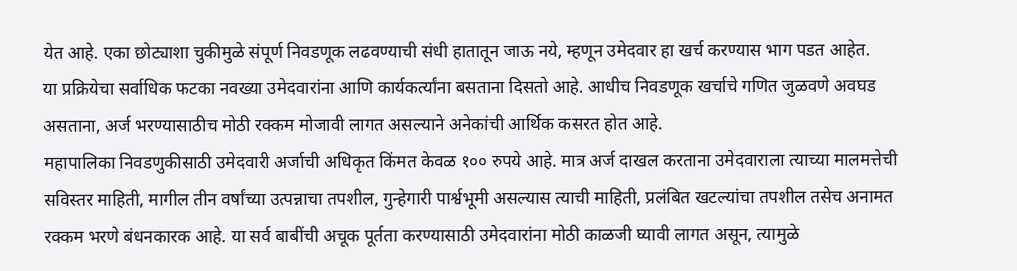येत आहे. एका छोट्याशा चुकीमुळे संपूर्ण निवडणूक लढवण्याची संधी हातातून जाऊ नये, म्हणून उमेदवार हा खर्च करण्यास भाग पडत आहेत.
या प्रक्रियेचा सर्वाधिक फटका नवख्या उमेदवारांना आणि कार्यकर्त्यांना बसताना दिसतो आहे. आधीच निवडणूक खर्चाचे गणित जुळवणे अवघड असताना, अर्ज भरण्यासाठीच मोठी रक्कम मोजावी लागत असल्याने अनेकांची आर्थिक कसरत होत आहे.
महापालिका निवडणुकीसाठी उमेदवारी अर्जाची अधिकृत किंमत केवळ १०० रुपये आहे. मात्र अर्ज दाखल करताना उमेदवाराला त्याच्या मालमत्तेची सविस्तर माहिती, मागील तीन वर्षांच्या उत्पन्नाचा तपशील, गुन्हेगारी पार्श्वभूमी असल्यास त्याची माहिती, प्रलंबित खटल्यांचा तपशील तसेच अनामत रक्कम भरणे बंधनकारक आहे. या सर्व बाबींची अचूक पूर्तता करण्यासाठी उमेदवारांना मोठी काळजी घ्यावी लागत असून, त्यामुळे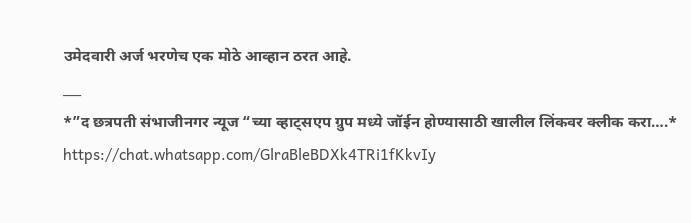उमेदवारी अर्ज भरणेच एक मोठे आव्हान ठरत आहे.
___
*”द छत्रपती संभाजीनगर न्यूज “च्या व्हाट्सएप ग्रुप मध्ये जॉईन होण्यासाठी खालील लिंकवर क्लीक करा….*
https://chat.whatsapp.com/GlraBleBDXk4TRi1fKkvIy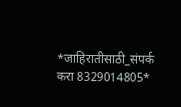*जाहिरातीसाठी_संपर्क करा 8329014805*